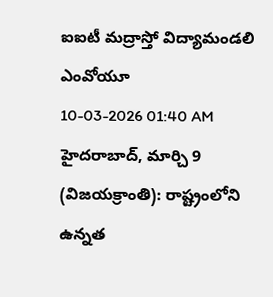ఐఐటీ మద్రాస్తో విద్యామండలి ఎంవోయూ
10-03-2026 01:40 AM
హైదరాబాద్, మార్చి 9 (విజయక్రాంతి): రాష్ట్రంలోని ఉన్నత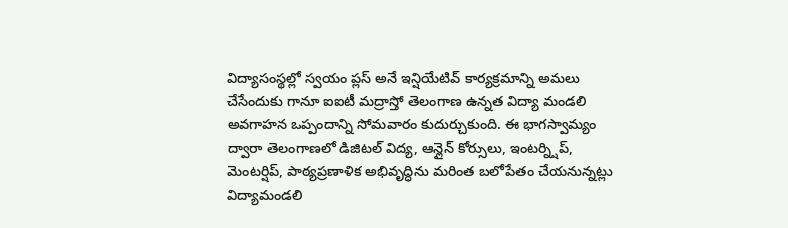విద్యాసంస్థల్లో స్వయం ప్లస్ అనే ఇన్షియేటివ్ కార్యక్రమాన్ని అమలు చేసేందుకు గానూ ఐఐటీ మద్రాస్తో తెలంగాణ ఉన్నత విద్యా మండలి అవగాహన ఒప్పందాన్ని సోమవారం కుదుర్చుకుంది. ఈ భాగస్వామ్యం ద్వారా తెలంగాణలో డిజిటల్ విద్య, ఆన్లైన్ కోర్సులు, ఇంటర్న్షిప్, మెంటర్షిప్, పాఠ్యప్రణాళిక అభివృద్ధిను మరింత బలోపేతం చేయనున్నట్లు విద్యామండలి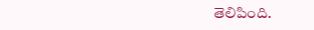తెలిపింది.